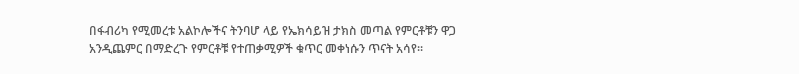በፋብሪካ የሚመረቱ አልኮሎችና ትንባሆ ላይ የኤክሳይዝ ታክስ መጣል የምርቶቹን ዋጋ አንዲጨምር በማድረጉ የምርቶቹ የተጠቃሚዎች ቁጥር መቀነሱን ጥናት አሳየ፡፡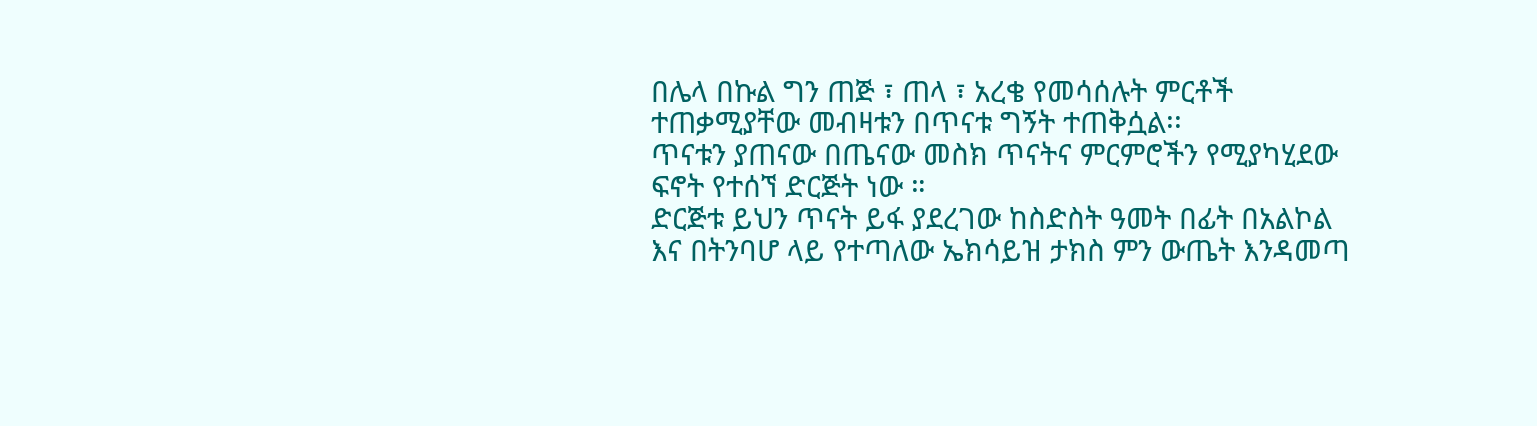በሌላ በኩል ግን ጠጅ ፣ ጠላ ፣ አረቄ የመሳሰሉት ምርቶች ተጠቃሚያቸው መብዛቱን በጥናቱ ግኝት ተጠቅሷል፡፡
ጥናቱን ያጠናው በጤናው መስክ ጥናትና ምርምሮችን የሚያካሂደው ፍኖት የተሰኘ ድርጅት ነው ።
ድርጅቱ ይህን ጥናት ይፋ ያደረገው ከስድስት ዓመት በፊት በአልኮል እና በትንባሆ ላይ የተጣለው ኤክሳይዝ ታክስ ምን ውጤት እንዳመጣ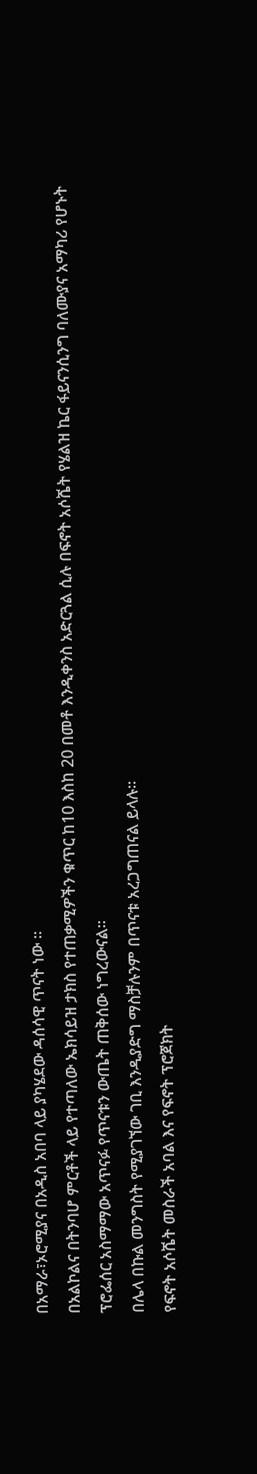በአማራ፣ኦሮሚያና በአዲስ አበባ ላይ ያካሄደው ዳሰሳዊ ጥናት ነው ።
በአልኮልና በትንባሆ ምርቶች ላይ የተጣለው ኤክሳይዝ ታክስ የተጠቃሚዎችን ቁጥር ከ10 እስከ 20 በመቶ እንዲቀንስ አድርጓል ሲሉ በፍኖት አሶሼት የሄልዝ ኬር ፋይናንሲንግ ባለሙያና አማካሪ የሆኑት ፕሮፌሰር አስማማው አጥናፉ የጥናቱን ውጤት ጠቅሰው ነግረውናል፡፡
በሌላ በኩል መንግስት የሚያገኘው ገቢ እንዲያድግ ማስቻሉንም በጥናቱ አረጋግጠናል ይላሉ።
የፍኖት አሶሼት መስራች አባል እና የፍኖት ፕሮጀክት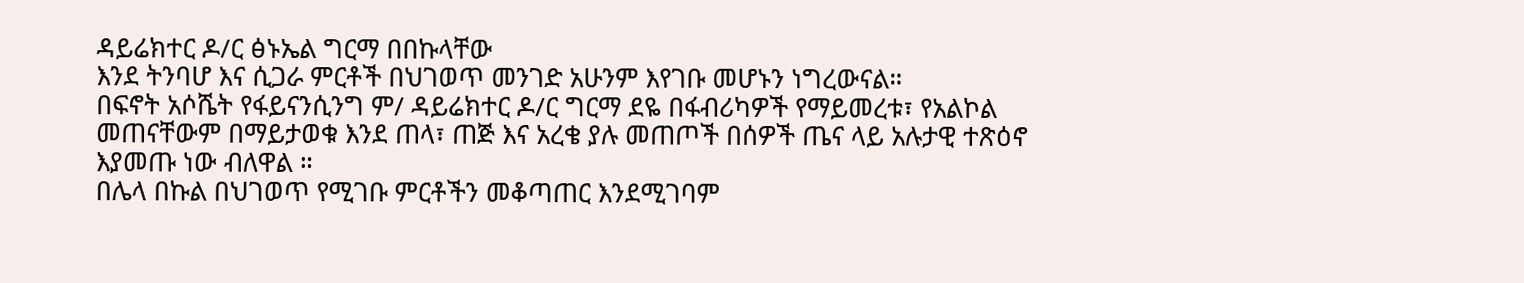ዳይሬክተር ዶ/ር ፅኑኤል ግርማ በበኩላቸው
እንደ ትንባሆ እና ሲጋራ ምርቶች በህገወጥ መንገድ አሁንም እየገቡ መሆኑን ነግረውናል።
በፍኖት አሶሼት የፋይናንሲንግ ም/ ዳይሬክተር ዶ/ር ግርማ ደዬ በፋብሪካዎች የማይመረቱ፣ የአልኮል መጠናቸውም በማይታወቁ እንደ ጠላ፣ ጠጅ እና አረቄ ያሉ መጠጦች በሰዎች ጤና ላይ አሉታዊ ተጽዕኖ እያመጡ ነው ብለዋል ።
በሌላ በኩል በህገወጥ የሚገቡ ምርቶችን መቆጣጠር እንደሚገባም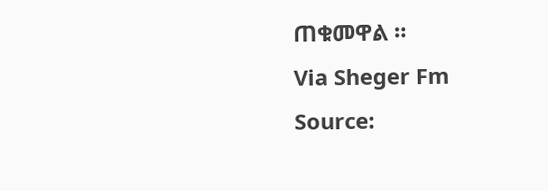ጠቁመዋል ።
Via Sheger Fm
Source: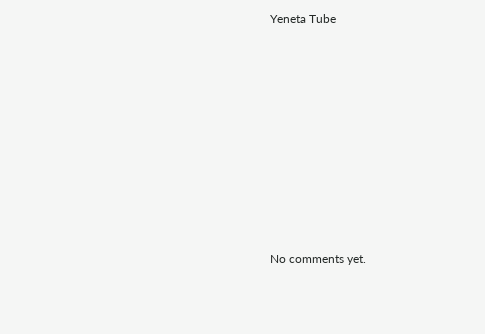Yeneta Tube









No comments yet.